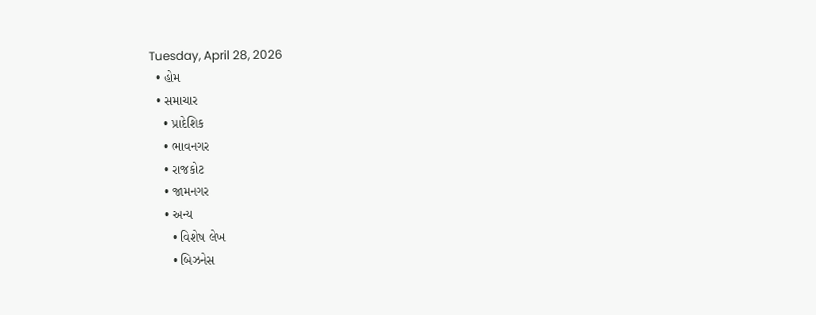Tuesday, April 28, 2026
  • હોમ
  • સમાચાર
    • પ્રાદેશિક
    • ભાવનગર
    • રાજકોટ
    • જામનગર
    • અન્ય
      • વિશેષ લેખ
      • બિઝનેસ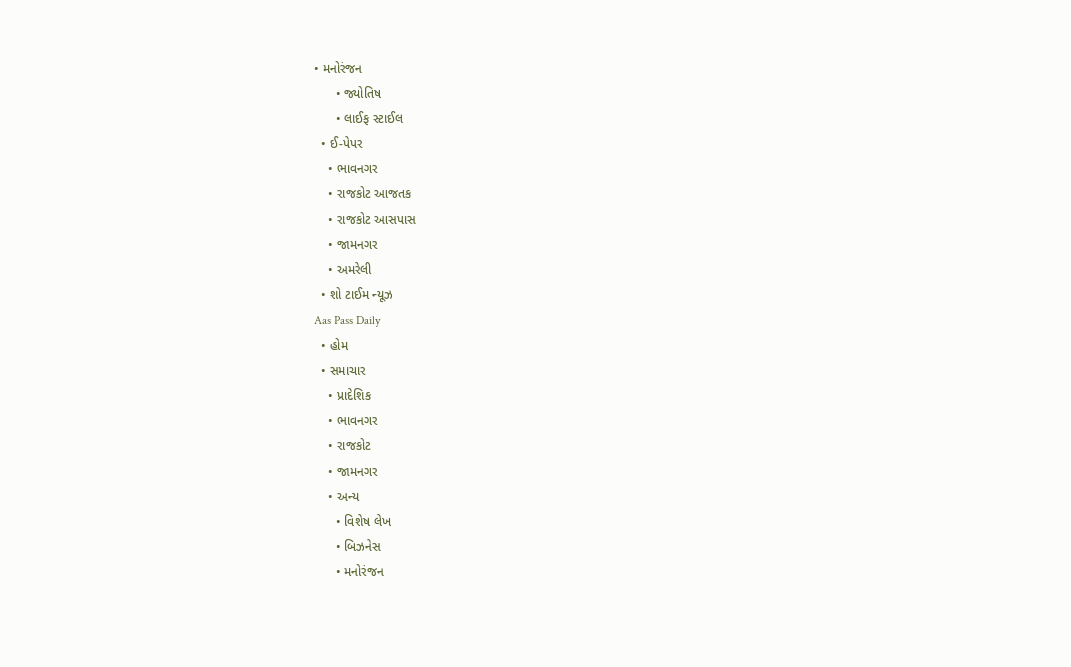• મનોરંજન
      • જ્યોતિષ
      • લાઈફ સ્ટાઈલ
  • ઈ-પેપર
    • ભાવનગર
    • રાજકોટ આજતક
    • રાજકોટ આસપાસ
    • જામનગર
    • અમરેલી
  • શો ટાઈમ ન્યૂઝ
Aas Pass Daily
  • હોમ
  • સમાચાર
    • પ્રાદેશિક
    • ભાવનગર
    • રાજકોટ
    • જામનગર
    • અન્ય
      • વિશેષ લેખ
      • બિઝનેસ
      • મનોરંજન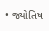• જ્યોતિષ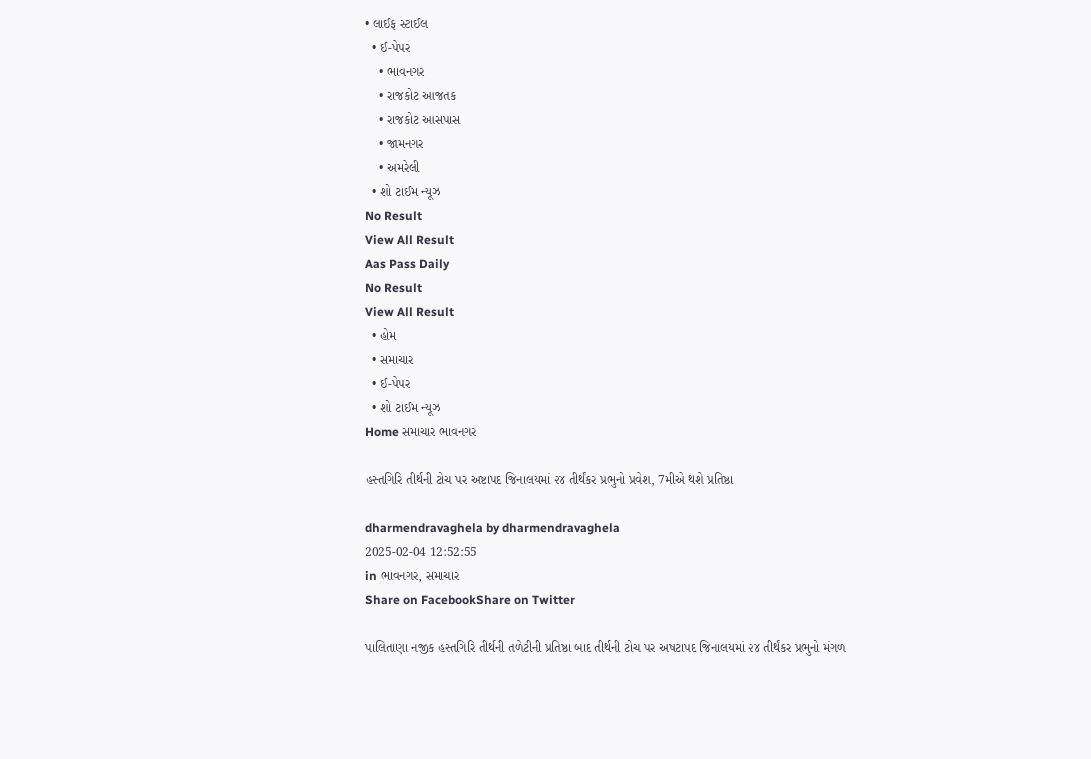• લાઈફ સ્ટાઈલ
  • ઈ-પેપર
    • ભાવનગર
    • રાજકોટ આજતક
    • રાજકોટ આસપાસ
    • જામનગર
    • અમરેલી
  • શો ટાઈમ ન્યૂઝ
No Result
View All Result
Aas Pass Daily
No Result
View All Result
  • હોમ
  • સમાચાર
  • ઈ-પેપર
  • શો ટાઈમ ન્યૂઝ
Home સમાચાર ભાવનગર

હસ્તગિરિ તીર્થની ટોચ પર અષ્ટાપદ જિનાલયમાં ૨૪ તીર્થંકર પ્રભુનો પ્રવેશ, 7મીએ થશે પ્રતિષ્ઠા

dharmendravaghela by dharmendravaghela
2025-02-04 12:52:55
in ભાવનગર, સમાચાર
Share on FacebookShare on Twitter

પાલિતાણા નજીક હસ્તગિરિ તીર્થની તળેટીની પ્રતિષ્ઠા બાદ તીર્થની ટોચ પર અષટાપદ જિનાલયમાં ૨૪ તીર્થંકર પ્રભુનો મંગળ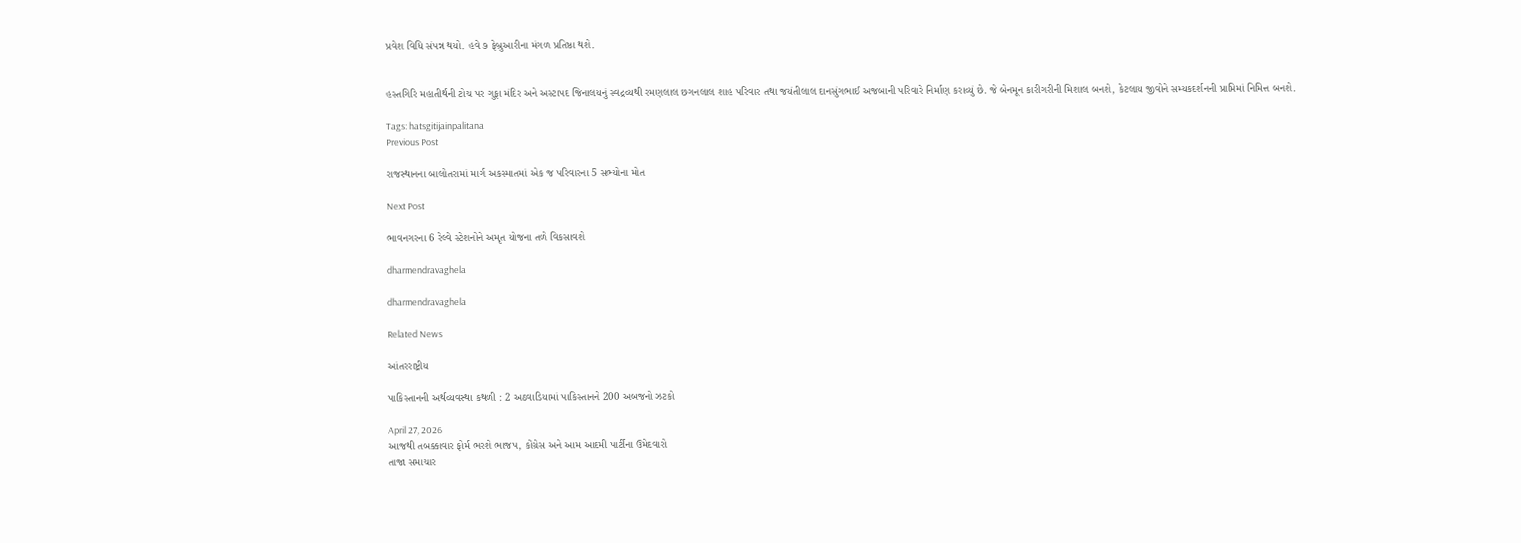પ્રવેશ વિધિ સંપન્ન થયો. હવે ૭ ફેબ્રુઆરીના મંગળ પ્રતિષ્ઠા થશે.


હસ્તગિરિ મહાતીર્થની ટોચ પર ગુફા મંદિર અને અસ્ટાપદ જિનાલયનું સ્વદ્રવ્યથી રમણલાલ છગનલાલ શાહ પરિવાર તથા જયંતીલાલ દાનસુંગભાઈ અજબાની પરિવારે નિર્માણ કરાવ્યું છે. જે બેનમૂન કારીગરીની મિશાલ બનશે, કેટલાય જીવોને સમ્યકદર્શનની પ્રાપ્તિમાં નિમિત્ત બનશે.

Tags: hatsgitijainpalitana
Previous Post

રાજસ્થાનના બાલોતરામાં માર્ગ અકસ્માતમાં એક જ પરિવારના 5 સભ્યોના મોત

Next Post

ભાવનગરના 6 રેલ્વે સ્ટેશનોને અમૃત યોજના તળે વિકસાવશે

dharmendravaghela

dharmendravaghela

Related News

આંતરરાષ્ટ્રીય

પાકિસ્તાનની અર્થવ્યવસ્થા કથળી : 2 અઠવાડિયામાં પાકિસ્તાનને 200 અબજનો ઝટકો

April 27, 2026
આજથી તબક્કાવાર ફોર્મ ભરશે ભાજપ, કોંગ્રેસ અને આમ આદમી પાર્ટીના ઉમેદવારો
તાજા સમાચાર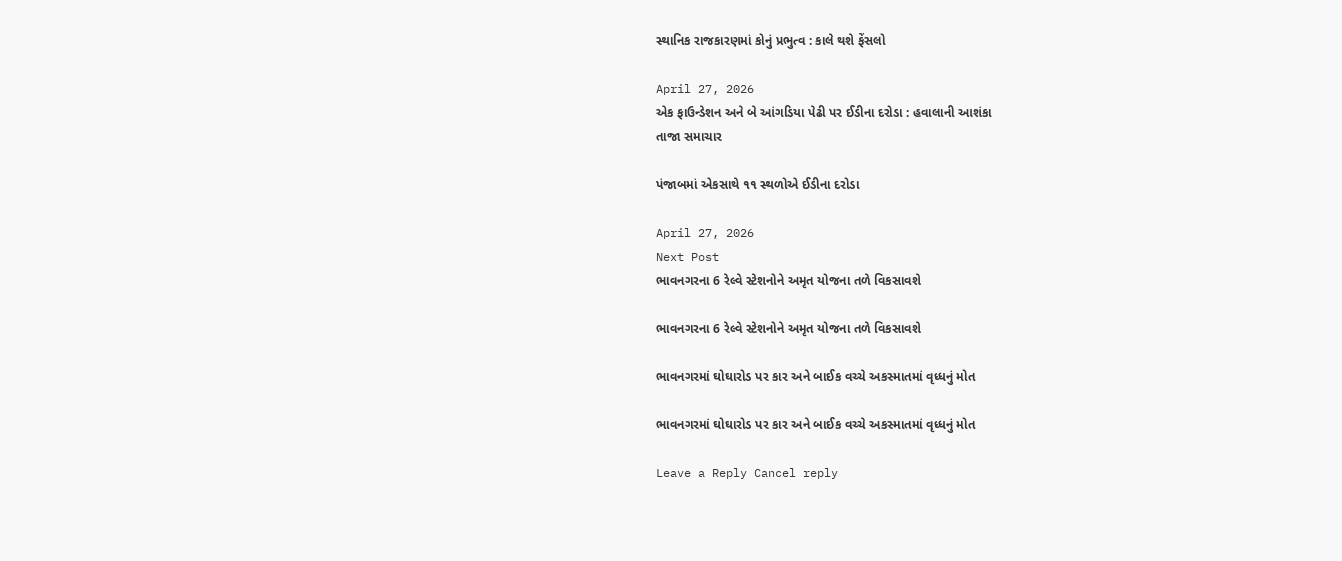સ્થાનિક રાજકારણમાં કોનું પ્રભુત્વ : કાલે થશે ફેંસલો

April 27, 2026
એક ફાઉન્ડેશન અને બે આંગડિયા પેઢી પર ઈડીના દરોડા : હવાલાની આશંકા
તાજા સમાચાર

પંજાબમાં એકસાથે ૧૧ સ્થળોએ ઈડીના દરોડા

April 27, 2026
Next Post
ભાવનગરના 6 રેલ્વે સ્ટેશનોને અમૃત યોજના તળે વિકસાવશે

ભાવનગરના 6 રેલ્વે સ્ટેશનોને અમૃત યોજના તળે વિકસાવશે

ભાવનગરમાં ઘોઘારોડ પર કાર અને બાઈક વચ્ચે અકસ્માતમાં વૃધ્ધનું મોત

ભાવનગરમાં ઘોઘારોડ પર કાર અને બાઈક વચ્ચે અકસ્માતમાં વૃધ્ધનું મોત

Leave a Reply Cancel reply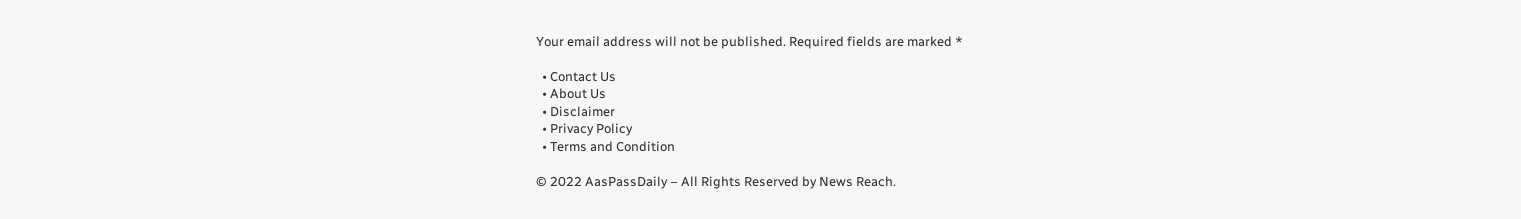Your email address will not be published. Required fields are marked *

  • Contact Us
  • About Us
  • Disclaimer
  • Privacy Policy
  • Terms and Condition

© 2022 AasPassDaily – All Rights Reserved by News Reach.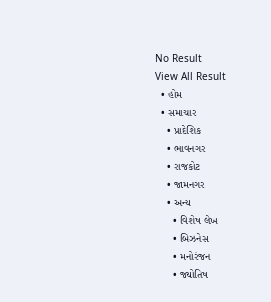No Result
View All Result
  • હોમ
  • સમાચાર
    • પ્રાદેશિક
    • ભાવનગર
    • રાજકોટ
    • જામનગર
    • અન્ય
      • વિશેષ લેખ
      • બિઝનેસ
      • મનોરંજન
      • જ્યોતિષ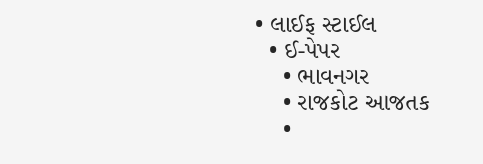• લાઈફ સ્ટાઈલ
  • ઈ-પેપર
    • ભાવનગર
    • રાજકોટ આજતક
    •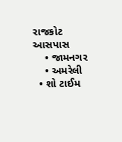રાજકોટ આસપાસ
    • જામનગર
    • અમરેલી
  • શો ટાઈમ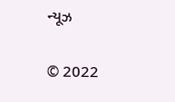ન્યૂઝ

© 2022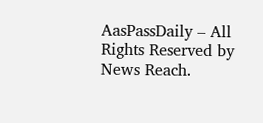AasPassDaily – All Rights Reserved by News Reach.